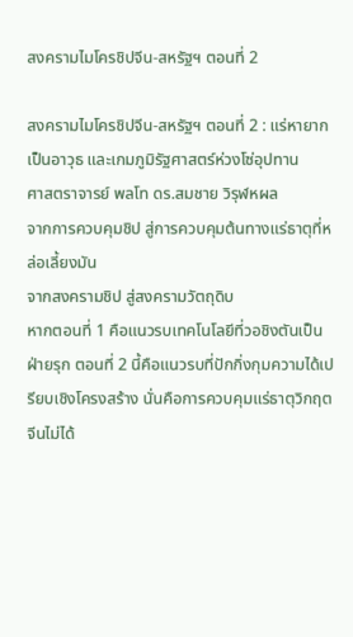สงครามไมโครชิปจีน-สหรัฐฯ ตอนที่ 2

สงครามไมโครชิปจีน-สหรัฐฯ ตอนที่ 2 : แร่หายากเป็นอาวุธ และเกมภูมิรัฐศาสตร์ห่วงโซ่อุปทาน
ศาสตราจารย์ พลโท ดร.สมชาย วิรุฬหผล
จากการควบคุมชิป สู่การควบคุมต้นทางแร่ธาตุที่หล่อเลี้ยงมัน
จากสงครามชิป สู่สงครามวัตถุดิบ
หากตอนที่ 1 คือแนวรบเทคโนโลยีที่วอชิงตันเป็นฝ่ายรุก ตอนที่ 2 นี้คือแนวรบที่ปักกิ่งกุมความได้เปรียบเชิงโครงสร้าง นั่นคือการควบคุมแร่ธาตุวิกฤต จีนไม่ได้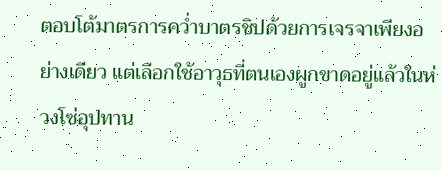ตอบโต้มาตรการคว่ำบาตรชิปด้วยการเจรจาเพียงอย่างเดียว แต่เลือกใช้อาวุธที่ตนเองผูกขาดอยู่แล้วในห่วงโซ่อุปทาน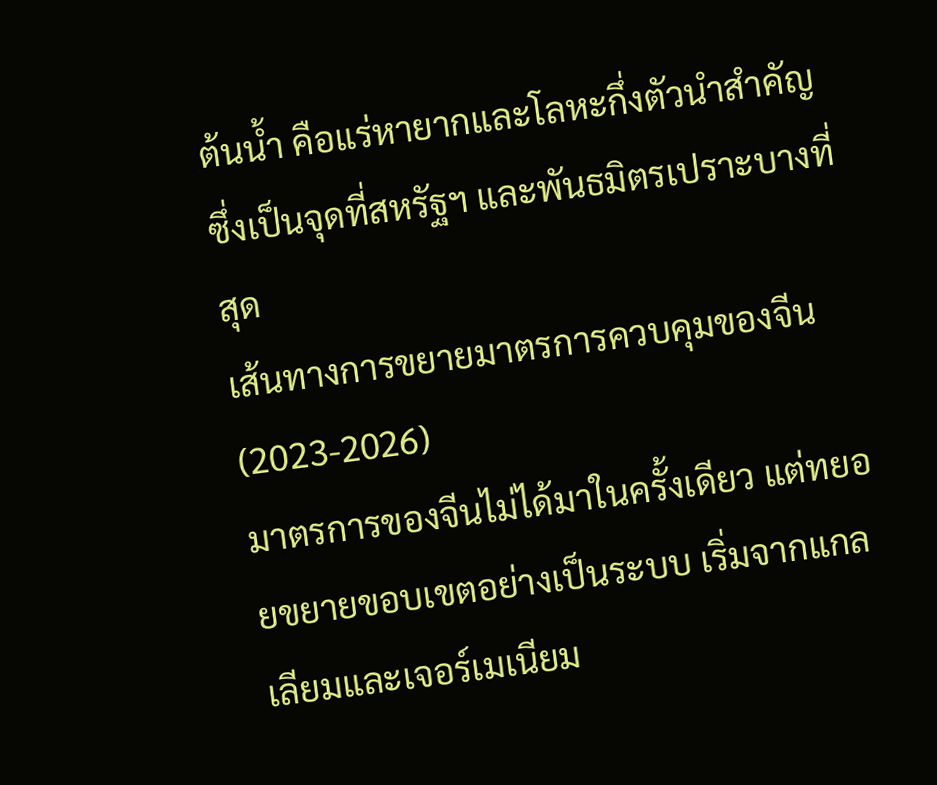ต้นน้ำ คือแร่หายากและโลหะกึ่งตัวนำสำคัญ ซึ่งเป็นจุดที่สหรัฐฯ และพันธมิตรเปราะบางที่สุด
เส้นทางการขยายมาตรการควบคุมของจีน (2023-2026)
มาตรการของจีนไม่ได้มาในครั้งเดียว แต่ทยอยขยายขอบเขตอย่างเป็นระบบ เริ่มจากแกลเลียมและเจอร์เมเนียม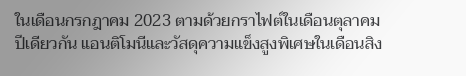ในเดือนกรกฎาคม 2023 ตามด้วยกราไฟต์ในเดือนตุลาคมปีเดียวกัน แอนติโมนีและวัสดุความแข็งสูงพิเศษในเดือนสิง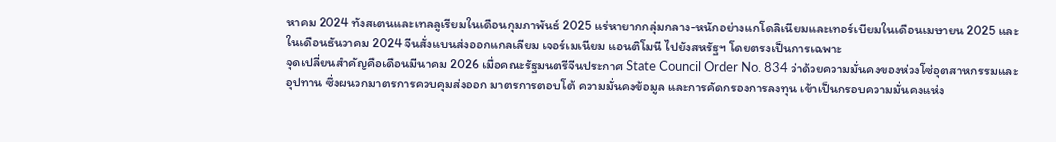หาคม 2024 ทังสเตนและเทลลูเรียมในเดือนกุมภาพันธ์ 2025 แร่หายากกลุ่มกลาง-หนักอย่างแกโดลิเนียมและเทอร์เบียมในเดือนเมษายน 2025 และในเดือนธันวาคม 2024 จีนสั่งแบนส่งออกแกลเลียม เจอร์เมเนียม แอนติโมนี ไปยังสหรัฐฯ โดยตรงเป็นการเฉพาะ
จุดเปลี่ยนสำคัญคือเดือนมีนาคม 2026 เมื่อคณะรัฐมนตรีจีนประกาศ State Council Order No. 834 ว่าด้วยความมั่นคงของห่วงโซ่อุตสาหกรรมและอุปทาน ซึ่งผนวกมาตรการควบคุมส่งออก มาตรการตอบโต้ ความมั่นคงข้อมูล และการคัดกรองการลงทุน เข้าเป็นกรอบความมั่นคงแห่ง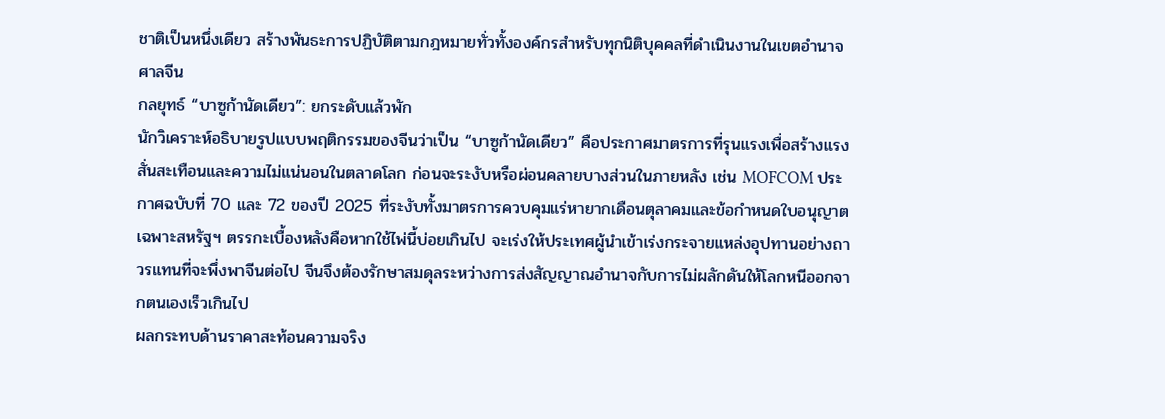ชาติเป็นหนึ่งเดียว สร้างพันธะการปฏิบัติตามกฎหมายทั่วทั้งองค์กรสำหรับทุกนิติบุคคลที่ดำเนินงานในเขตอำนาจศาลจีน
กลยุทธ์ “บาซูก้านัดเดียว”: ยกระดับแล้วพัก
นักวิเคราะห์อธิบายรูปแบบพฤติกรรมของจีนว่าเป็น “บาซูก้านัดเดียว” คือประกาศมาตรการที่รุนแรงเพื่อสร้างแรงสั่นสะเทือนและความไม่แน่นอนในตลาดโลก ก่อนจะระงับหรือผ่อนคลายบางส่วนในภายหลัง เช่น MOFCOM ประกาศฉบับที่ 70 และ 72 ของปี 2025 ที่ระงับทั้งมาตรการควบคุมแร่หายากเดือนตุลาคมและข้อกำหนดใบอนุญาตเฉพาะสหรัฐฯ ตรรกะเบื้องหลังคือหากใช้ไพ่นี้บ่อยเกินไป จะเร่งให้ประเทศผู้นำเข้าเร่งกระจายแหล่งอุปทานอย่างถาวรแทนที่จะพึ่งพาจีนต่อไป จีนจึงต้องรักษาสมดุลระหว่างการส่งสัญญาณอำนาจกับการไม่ผลักดันให้โลกหนีออกจากตนเองเร็วเกินไป
ผลกระทบด้านราคาสะท้อนความจริง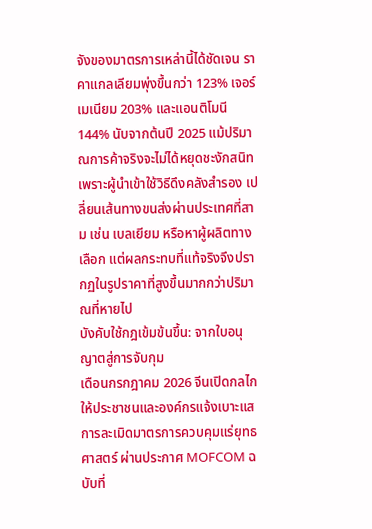จังของมาตรการเหล่านี้ได้ชัดเจน ราคาแกลเลียมพุ่งขึ้นกว่า 123% เจอร์เมเนียม 203% และแอนติโมนี 144% นับจากต้นปี 2025 แม้ปริมาณการค้าจริงจะไม่ได้หยุดชะงักสนิท เพราะผู้นำเข้าใช้วิธีดึงคลังสำรอง เปลี่ยนเส้นทางขนส่งผ่านประเทศที่สาม เช่น เบลเยียม หรือหาผู้ผลิตทางเลือก แต่ผลกระทบที่แท้จริงจึงปรากฏในรูปราคาที่สูงขึ้นมากกว่าปริมาณที่หายไป
บังคับใช้กฎเข้มข้นขึ้น: จากใบอนุญาตสู่การจับกุม
เดือนกรกฎาคม 2026 จีนเปิดกลไกให้ประชาชนและองค์กรแจ้งเบาะแสการละเมิดมาตรการควบคุมแร่ยุทธศาสตร์ ผ่านประกาศ MOFCOM ฉบับที่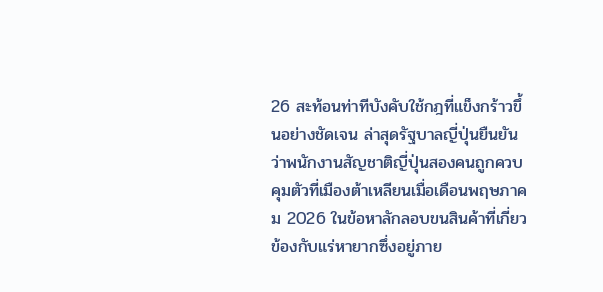26 สะท้อนท่าทีบังคับใช้กฎที่แข็งกร้าวขึ้นอย่างชัดเจน ล่าสุดรัฐบาลญี่ปุ่นยืนยันว่าพนักงานสัญชาติญี่ปุ่นสองคนถูกควบคุมตัวที่เมืองต้าเหลียนเมื่อเดือนพฤษภาคม 2026 ในข้อหาลักลอบขนสินค้าที่เกี่ยวข้องกับแร่หายากซึ่งอยู่ภาย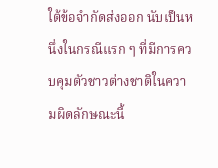ใต้ข้อจำกัดส่งออก นับเป็นหนึ่งในกรณีแรก ๆ ที่มีการควบคุมตัวชาวต่างชาติในความผิดลักษณะนี้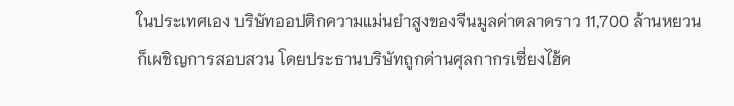ในประเทศเอง บริษัทออปติกความแม่นยำสูงของจีนมูลค่าตลาดราว 11,700 ล้านหยวน ก็เผชิญการสอบสวน โดยประธานบริษัทถูกด่านศุลกากรเซี่ยงไฮ้ค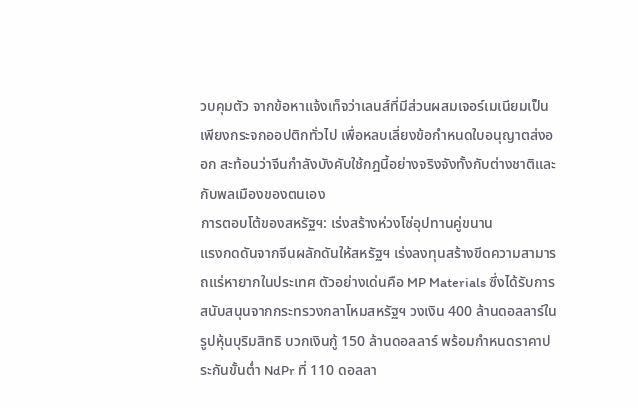วบคุมตัว จากข้อหาแจ้งเท็จว่าเลนส์ที่มีส่วนผสมเจอร์เมเนียมเป็นเพียงกระจกออปติกทั่วไป เพื่อหลบเลี่ยงข้อกำหนดใบอนุญาตส่งออก สะท้อนว่าจีนกำลังบังคับใช้กฎนี้อย่างจริงจังทั้งกับต่างชาติและกับพลเมืองของตนเอง
การตอบโต้ของสหรัฐฯ: เร่งสร้างห่วงโซ่อุปทานคู่ขนาน
แรงกดดันจากจีนผลักดันให้สหรัฐฯ เร่งลงทุนสร้างขีดความสามารถแร่หายากในประเทศ ตัวอย่างเด่นคือ MP Materials ซึ่งได้รับการสนับสนุนจากกระทรวงกลาโหมสหรัฐฯ วงเงิน 400 ล้านดอลลาร์ในรูปหุ้นบุริมสิทธิ บวกเงินกู้ 150 ล้านดอลลาร์ พร้อมกำหนดราคาประกันขั้นต่ำ NdPr ที่ 110 ดอลลา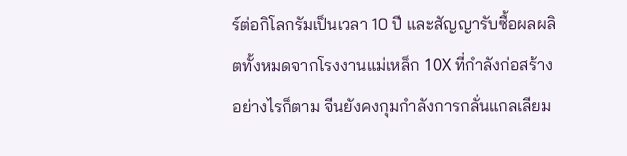ร์ต่อกิโลกรัมเป็นเวลา 10 ปี และสัญญารับซื้อผลผลิตทั้งหมดจากโรงงานแม่เหล็ก 10X ที่กำลังก่อสร้าง อย่างไรก็ตาม จีนยังคงกุมกำลังการกลั่นแกลเลียม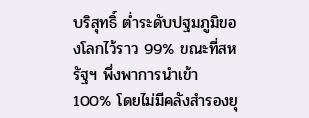บริสุทธิ์ ต่ำระดับปฐมภูมิของโลกไว้ราว 99% ขณะที่สหรัฐฯ พึ่งพาการนำเข้า 100% โดยไม่มีคลังสำรองยุ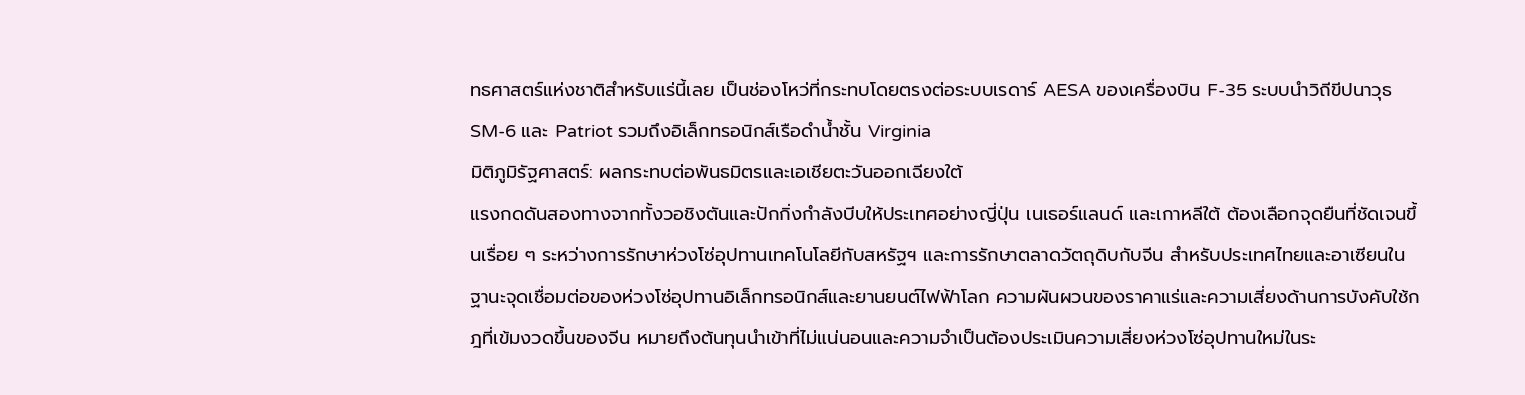ทธศาสตร์แห่งชาติสำหรับแร่นี้เลย เป็นช่องโหว่ที่กระทบโดยตรงต่อระบบเรดาร์ AESA ของเครื่องบิน F-35 ระบบนำวิถีขีปนาวุธ SM-6 และ Patriot รวมถึงอิเล็กทรอนิกส์เรือดำน้ำชั้น Virginia
มิติภูมิรัฐศาสตร์: ผลกระทบต่อพันธมิตรและเอเชียตะวันออกเฉียงใต้
แรงกดดันสองทางจากทั้งวอชิงตันและปักกิ่งกำลังบีบให้ประเทศอย่างญี่ปุ่น เนเธอร์แลนด์ และเกาหลีใต้ ต้องเลือกจุดยืนที่ชัดเจนขึ้นเรื่อย ๆ ระหว่างการรักษาห่วงโซ่อุปทานเทคโนโลยีกับสหรัฐฯ และการรักษาตลาดวัตถุดิบกับจีน สำหรับประเทศไทยและอาเซียนในฐานะจุดเชื่อมต่อของห่วงโซ่อุปทานอิเล็กทรอนิกส์และยานยนต์ไฟฟ้าโลก ความผันผวนของราคาแร่และความเสี่ยงด้านการบังคับใช้กฎที่เข้มงวดขึ้นของจีน หมายถึงต้นทุนนำเข้าที่ไม่แน่นอนและความจำเป็นต้องประเมินความเสี่ยงห่วงโซ่อุปทานใหม่ในระ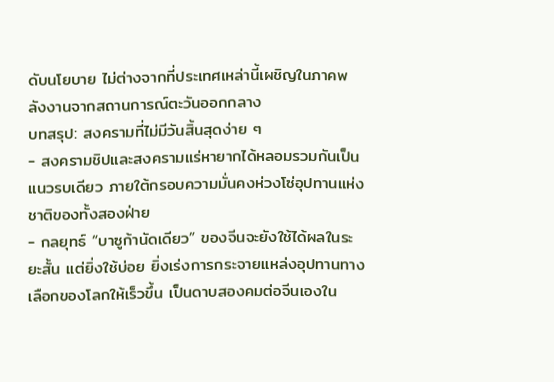ดับนโยบาย ไม่ต่างจากที่ประเทศเหล่านี้เผชิญในภาคพลังงานจากสถานการณ์ตะวันออกกลาง
บทสรุป: สงครามที่ไม่มีวันสิ้นสุดง่าย ๆ
- สงครามชิปและสงครามแร่หายากได้หลอมรวมกันเป็นแนวรบเดียว ภายใต้กรอบความมั่นคงห่วงโซ่อุปทานแห่งชาติของทั้งสองฝ่าย
- กลยุทธ์ “บาซูก้านัดเดียว” ของจีนจะยังใช้ได้ผลในระยะสั้น แต่ยิ่งใช้บ่อย ยิ่งเร่งการกระจายแหล่งอุปทานทางเลือกของโลกให้เร็วขึ้น เป็นดาบสองคมต่อจีนเองใน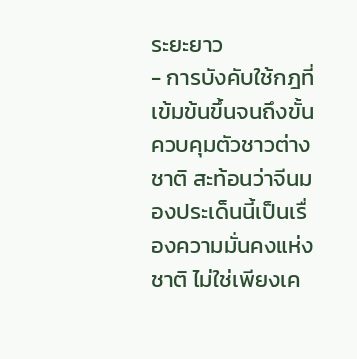ระยะยาว
- การบังคับใช้กฎที่เข้มข้นขึ้นจนถึงขั้นควบคุมตัวชาวต่างชาติ สะท้อนว่าจีนมองประเด็นนี้เป็นเรื่องความมั่นคงแห่งชาติ ไม่ใช่เพียงเค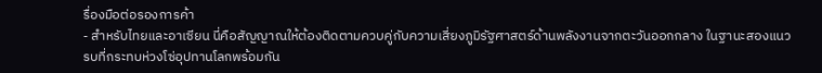รื่องมือต่อรองการค้า
- สำหรับไทยและอาเซียน นี่คือสัญญาณให้ต้องติดตามควบคู่กับความเสี่ยงภูมิรัฐศาสตร์ด้านพลังงานจากตะวันออกกลาง ในฐานะสองแนวรบที่กระทบห่วงโซ่อุปทานโลกพร้อมกัน